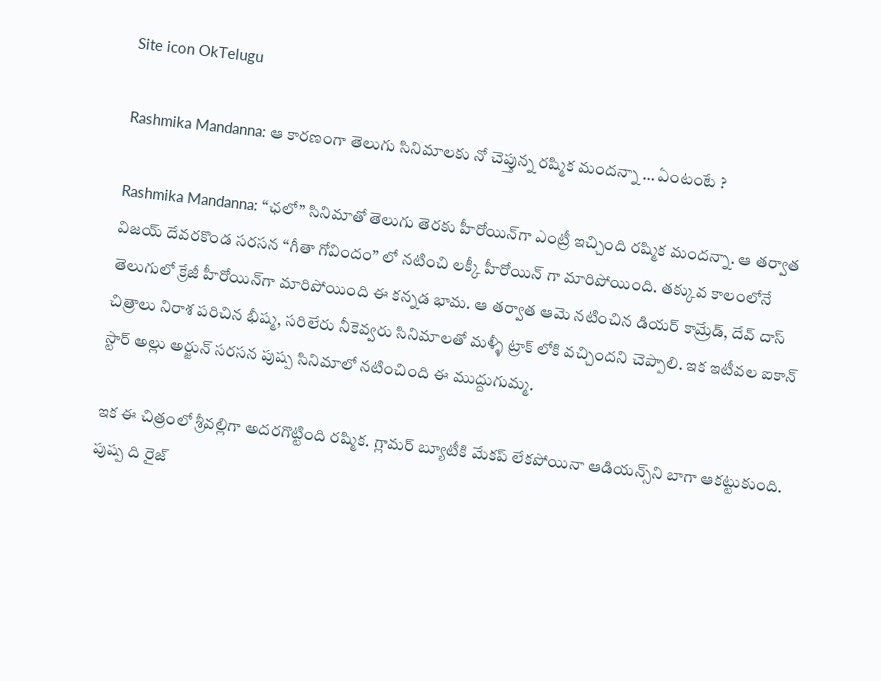Site icon OkTelugu

Rashmika Mandanna: ఆ కారణంగా తెలుగు సినిమాలకు నో చెప్తున్న రష్మిక మందన్నా … ఏంటంటే ?

Rashmika Mandanna: “ఛలో” సినిమాతో తెలుగు తెరకు హీరోయిన్‌గా ఎంట్రీ ఇచ్చింది రష్మిక మందన్నా. ఆ తర్వాత విజయ్ దేవరకొండ సరసన “గీతా గోవిందం” లో నటించి ల‌క్కీ హీరోయిన్ గా మారిపోయింది. తక్కువ కాలంలోనే తెలుగులో క్రేజీ హీరోయిన్‌గా మారిపోయింది ఈ కన్నడ భామ. ఆ తర్వాత ఆమె నటించిన డియర్ కామ్రేడ్, దేవ్ దాస్ చిత్రాలు నిరాశ పరిచిన భీష్మ, సరిలేరు నీకెవ్వరు సినిమాలతో మళ్ళీ ట్రాక్ లోకి వచ్చిందని చెప్పాలి. ఇక ఇటీవల ఐకాన్ స్టార్ అల్లు అర్జున్ సరసన పుష్ప సినిమాలో నటించింది ఈ ముద్దుగుమ్మ.

ఇక ఈ చిత్రంలో శ్రీవల్లిగా అదరగొట్టింది రష్మిక. గ్లామర్ బ్యూటీకి మేకప్ లేకపోయినా ఆడియన్స్‌ని బాగా ఆకట్టుకుంది. పుష్ప ది రైజ్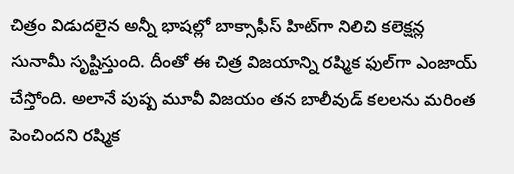చిత్రం విడుదలైన అన్నీ భాషల్లో బాక్సాఫీస్ హిట్‌గా నిలిచి కలెక్షన్ల సునామీ సృష్టిస్తుంది. దీంతో ఈ చిత్ర విజయాన్ని రష్మిక ఫుల్‌గా ఎంజాయ్ చేస్తోంది. అలానే పుష్ప మూవీ విజయం తన బాలీవుడ్ కలలను మరింత పెంచిందని రష్మిక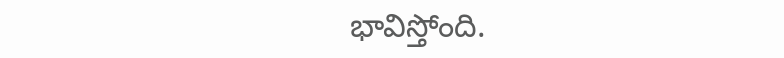భావిస్తోంది.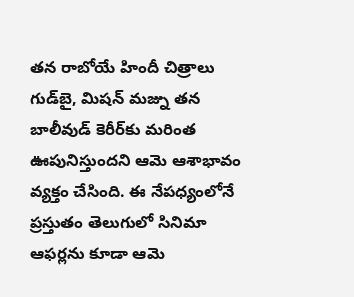తన రాబోయే హిందీ చిత్రాలు గుడ్‌బై, మిషన్ మజ్ను తన బాలీవుడ్ కెరీర్‌కు మరింత ఊపునిస్తుందని ఆమె ఆశాభావం వ్యక్తం చేసింది. ఈ నేపధ్యంలోనే ప్రస్తుతం తెలుగులో సినిమా ఆఫర్లను కూడా ఆమె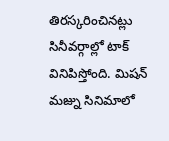తిరస్కరించినట్లు సినీవర్గాల్లో టాక్ వినిపిస్తోంది. మిషన్ మ‌జ్ను సినిమాలో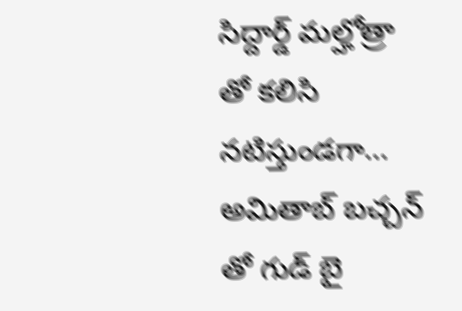సిద్దార్డ్ మల్హోత్రా తో కలిసి నటిస్తుండగా… అమితాబ్ బ‌చ్చ‌న్ తో గుడ్ బై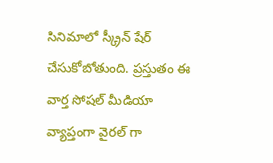సినిమాలో స్క్రీన్ షేర్ చేసుకోబోతుంది. ప్రస్తుతం ఈ వార్త సోషల్ మీడియా వ్యాప్తంగా వైరల్ గా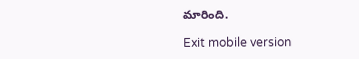మారింది.

Exit mobile version